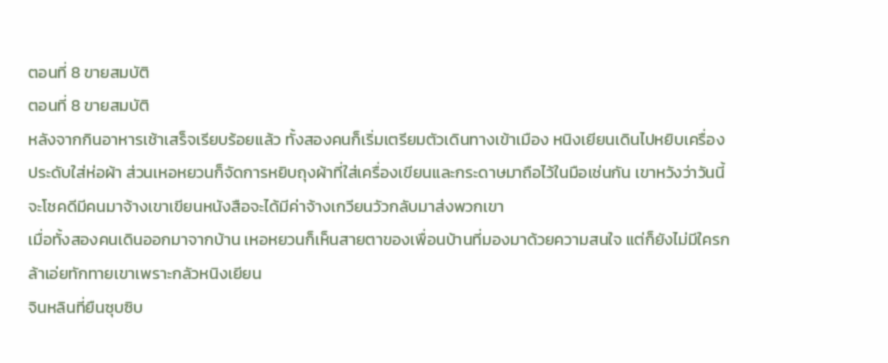ตอนที่ 8 ขายสมบัติ
ตอนที่ 8 ขายสมบัติ
หลังจากกินอาหารเช้าเสร็จเรียบร้อยแล้ว ทั้งสองคนก็เริ่มเตรียมตัวเดินทางเข้าเมือง หนิงเยียนเดินไปหยิบเครื่องประดับใส่ห่อผ้า ส่วนเหอหยวนก็จัดการหยิบถุงผ้าที่ใส่เครื่องเขียนและกระดาษมาถือไว้ในมือเช่นกัน เขาหวังว่าวันนี้จะโชคดีมีคนมาจ้างเขาเขียนหนังสือจะได้มีค่าจ้างเกวียนวัวกลับมาส่งพวกเขา
เมื่อทั้งสองคนเดินออกมาจากบ้าน เหอหยวนก็เห็นสายตาของเพื่อนบ้านที่มองมาด้วยความสนใจ แต่ก็ยังไม่มีใครกล้าเอ่ยทักทายเขาเพราะกลัวหนิงเยียน
จินหลินที่ยืนซุบซิบ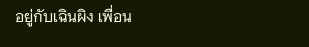อยู่กับเฉินผิง เพื่อน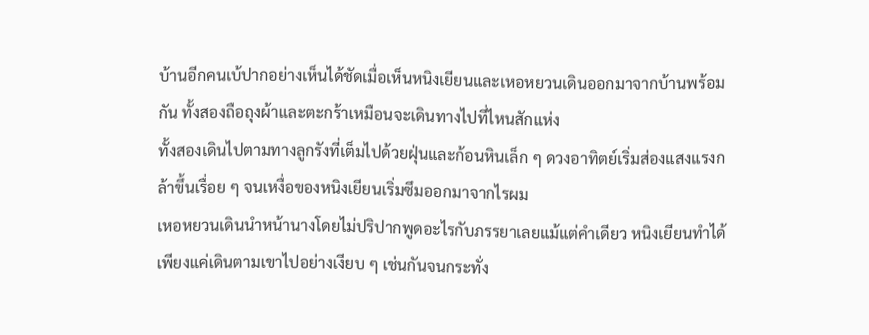บ้านอีกคนเบ้ปากอย่างเห็นได้ชัดเมื่อเห็นหนิงเยียนและเหอหยวนเดินออกมาจากบ้านพร้อมกัน ทั้งสองถือถุงผ้าและตะกร้าเหมือนจะเดินทางไปที่ไหนสักแห่ง
ทั้งสองเดินไปตามทางลูกรังที่เต็มไปด้วยฝุ่นและก้อนหินเล็ก ๆ ดวงอาทิตย์เริ่มส่องแสงแรงกล้าขึ้นเรื่อย ๆ จนเหงื่อของหนิงเยียนเริ่มซึมออกมาจากไรผม
เหอหยวนเดินนำหน้านางโดยไม่ปริปากพูดอะไรกับภรรยาเลยแม้แต่คำเดียว หนิงเยียนทำได้เพียงแค่เดินตามเขาไปอย่างเงียบ ๆ เช่นกันจนกระทั่ง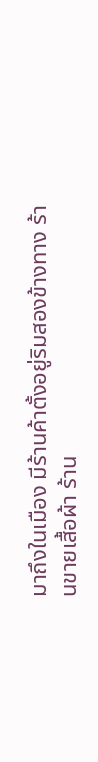มาถึงในเมือง มีร้านค้าตั้งอยู่ริมสองข้างทาง ร้านขายเสื้อผ้า ร้าน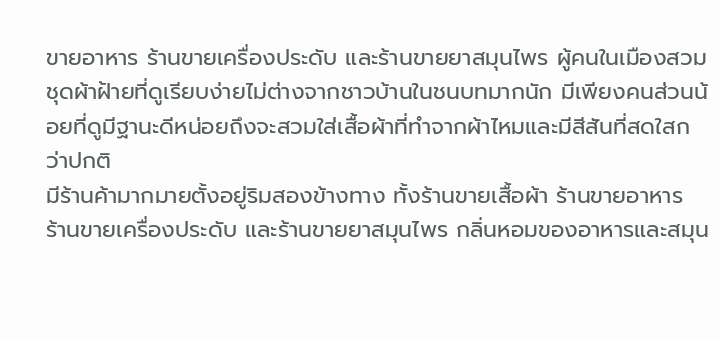ขายอาหาร ร้านขายเครื่องประดับ และร้านขายยาสมุนไพร ผู้คนในเมืองสวมชุดผ้าฝ้ายที่ดูเรียบง่ายไม่ต่างจากชาวบ้านในชนบทมากนัก มีเพียงคนส่วนน้อยที่ดูมีฐานะดีหน่อยถึงจะสวมใส่เสื้อผ้าที่ทำจากผ้าไหมและมีสีสันที่สดใสกว่าปกติ
มีร้านค้ามากมายตั้งอยู่ริมสองข้างทาง ทั้งร้านขายเสื้อผ้า ร้านขายอาหาร ร้านขายเครื่องประดับ และร้านขายยาสมุนไพร กลิ่นหอมของอาหารและสมุน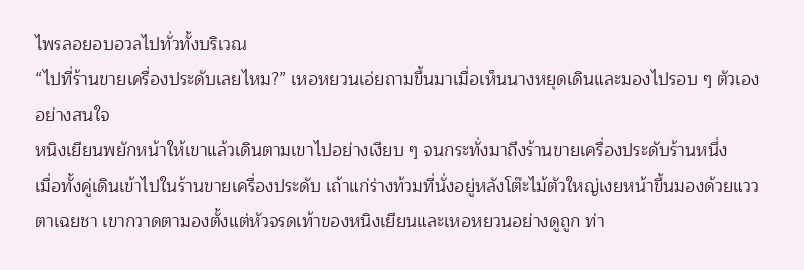ไพรลอยอบอวลไปทั่วทั้งบริเวณ
“ไปที่ร้านขายเครื่องประดับเลยไหม?” เหอหยวนเอ่ยถามขึ้นมาเมื่อเห็นนางหยุดเดินและมองไปรอบ ๆ ตัวเองอย่างสนใจ
หนิงเยียนพยักหน้าให้เขาแล้วเดินตามเขาไปอย่างเงียบ ๆ จนกระทั่งมาถึงร้านขายเครื่องประดับร้านหนึ่ง
เมื่อทั้งคู่เดินเข้าไปในร้านขายเครื่องประดับ เถ้าแก่ร่างท้วมที่นั่งอยู่หลังโต๊ะไม้ตัวใหญ่เงยหน้าขึ้นมองด้วยแววตาเฉยชา เขากวาดตามองตั้งแต่หัวจรดเท้าของหนิงเยียนและเหอหยวนอย่างดูถูก ท่า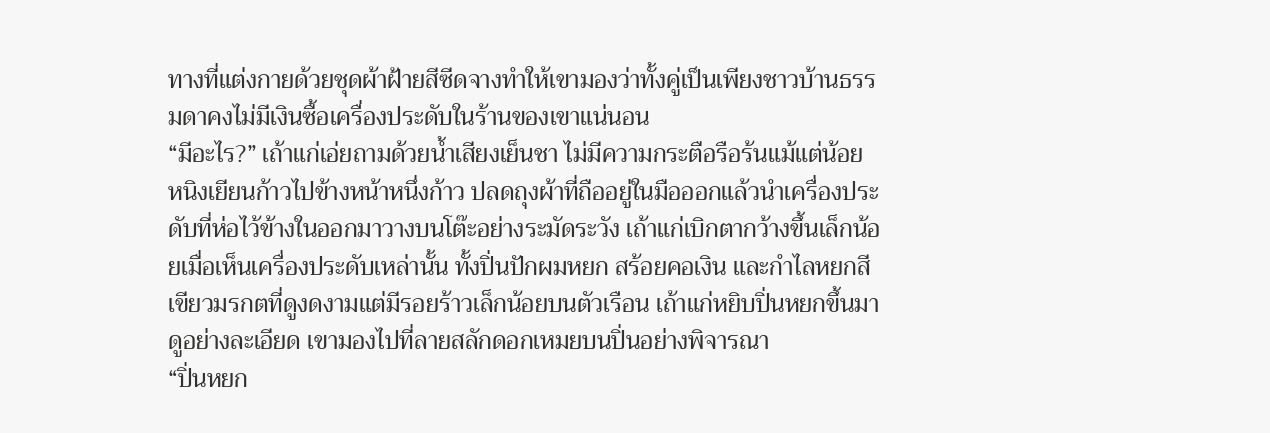ทางที่แต่งกายด้วยชุดผ้าฝ้ายสีซีดจางทำให้เขามองว่าทั้งคู่เป็นเพียงชาวบ้านธรรมดาคงไม่มีเงินซื้อเครื่องประดับในร้านของเขาแน่นอน
“มีอะไร?” เถ้าแก่เอ่ยถามด้วยน้ำเสียงเย็นชา ไม่มีความกระตือรือร้นแม้แต่น้อย
หนิงเยียนก้าวไปข้างหน้าหนึ่งก้าว ปลดถุงผ้าที่ถืออยู่ในมือออกแล้วนำเครื่องประดับที่ห่อไว้ข้างในออกมาวางบนโต๊ะอย่างระมัดระวัง เถ้าแก่เบิกตากว้างขึ้นเล็กน้อยเมื่อเห็นเครื่องประดับเหล่านั้น ทั้งปิ่นปักผมหยก สร้อยคอเงิน และกำไลหยกสีเขียวมรกตที่ดูงดงามแต่มีรอยร้าวเล็กน้อยบนตัวเรือน เถ้าแก่หยิบปิ่นหยกขึ้นมาดูอย่างละเอียด เขามองไปที่ลายสลักดอกเหมยบนปิ่นอย่างพิจารณา
“ปิ่นหยก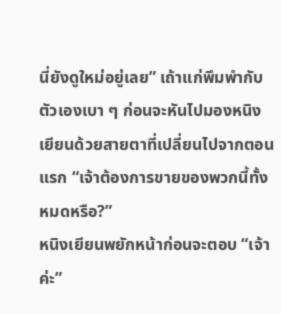นี่ยังดูใหม่อยู่เลย” เถ้าแก่พึมพำกับตัวเองเบา ๆ ก่อนจะหันไปมองหนิงเยียนด้วยสายตาที่เปลี่ยนไปจากตอนแรก “เจ้าต้องการขายของพวกนี้ทั้งหมดหรือ?”
หนิงเยียนพยักหน้าก่อนจะตอบ “เจ้าค่ะ”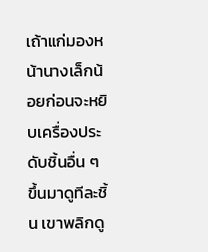เถ้าแก่มองหน้านางเล็กน้อยก่อนจะหยิบเครื่องประดับชิ้นอื่น ๆ ขึ้นมาดูทีละชิ้น เขาพลิกดู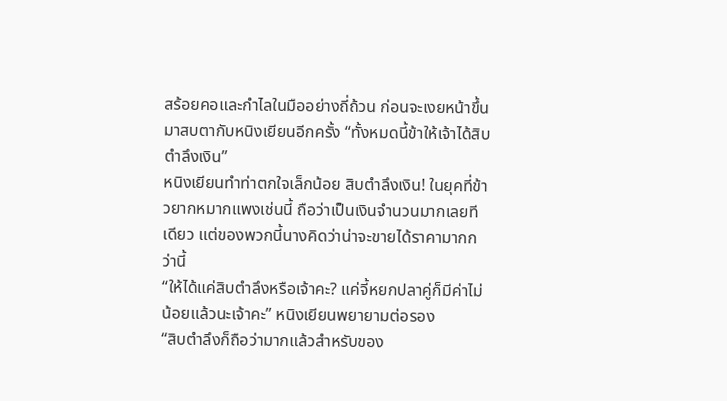สร้อยคอและกำไลในมืออย่างถี่ถ้วน ก่อนจะเงยหน้าขึ้นมาสบตากับหนิงเยียนอีกครั้ง “ทั้งหมดนี้ข้าให้เจ้าได้สิบตำลึงเงิน”
หนิงเยียนทำท่าตกใจเล็กน้อย สิบตำลึงเงิน! ในยุคที่ข้าวยากหมากแพงเช่นนี้ ถือว่าเป็นเงินจำนวนมากเลยทีเดียว แต่ของพวกนี้นางคิดว่าน่าจะขายได้ราคามากกว่านี้
“ให้ได้แค่สิบตำลึงหรือเจ้าคะ? แค่จี้หยกปลาคู่ก็มีค่าไม่น้อยแล้วนะเจ้าคะ” หนิงเยียนพยายามต่อรอง
“สิบตำลึงก็ถือว่ามากแล้วสำหรับของ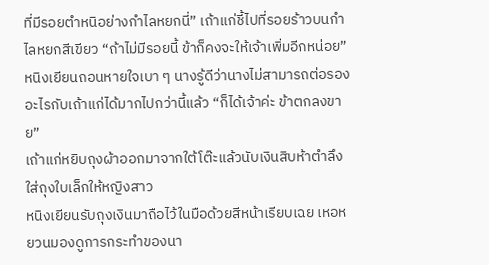ที่มีรอยตำหนิอย่างกำไลหยกนี่” เถ้าแก่ชี้ไปที่รอยร้าวบนกำไลหยกสีเขียว “ถ้าไม่มีรอยนี้ ข้าก็คงจะให้เจ้าเพิ่มอีกหน่อย”
หนิงเยียนถอนหายใจเบา ๆ นางรู้ดีว่านางไม่สามารถต่อรองอะไรกับเถ้าแก่ได้มากไปกว่านี้แล้ว “ก็ได้เจ้าค่ะ ข้าตกลงขาย”
เถ้าแก่หยิบถุงผ้าออกมาจากใต้โต๊ะแล้วนับเงินสิบห้าตำลึงใส่ถุงใบเล็กให้หญิงสาว
หนิงเยียนรับถุงเงินมาถือไว้ในมือด้วยสีหน้าเรียบเฉย เหอหยวนมองดูการกระทำของนา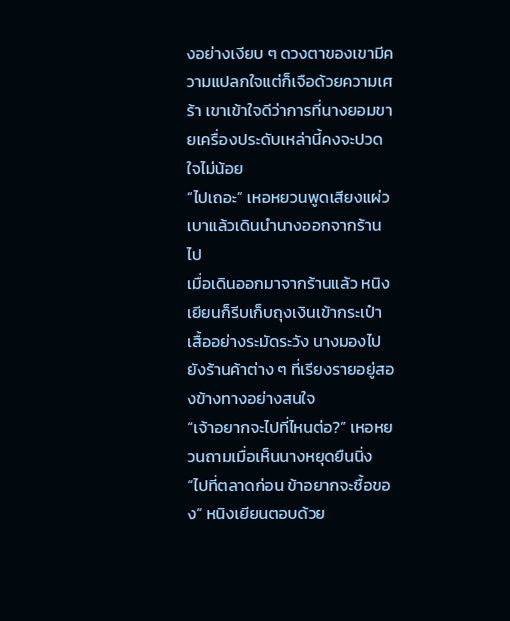งอย่างเงียบ ๆ ดวงตาของเขามีความแปลกใจแต่ก็เจือด้วยความเศร้า เขาเข้าใจดีว่าการที่นางยอมขายเครื่องประดับเหล่านี้คงจะปวดใจไม่น้อย
“ไปเถอะ” เหอหยวนพูดเสียงแผ่วเบาแล้วเดินนำนางออกจากร้านไป
เมื่อเดินออกมาจากร้านแล้ว หนิงเยียนก็รีบเก็บถุงเงินเข้ากระเป๋าเสื้ออย่างระมัดระวัง นางมองไปยังร้านค้าต่าง ๆ ที่เรียงรายอยู่สองข้างทางอย่างสนใจ
“เจ้าอยากจะไปที่ไหนต่อ?” เหอหยวนถามเมื่อเห็นนางหยุดยืนนิ่ง
“ไปที่ตลาดก่อน ข้าอยากจะซื้อของ” หนิงเยียนตอบด้วย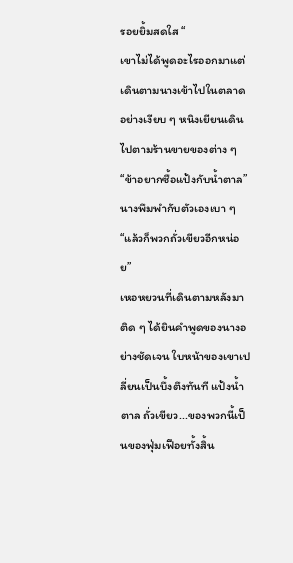รอยยิ้มสดใส “
เขาไม่ได้พูดอะไรออกมาแต่เดินตามนางเข้าไปในตลาดอย่างเงียบ ๆ หนิงเยียนเดินไปตามร้านขายของต่าง ๆ
“ข้าอยากซื้อแป้งกับน้ำตาล” นางพึมพำกับตัวเองเบา ๆ “แล้วก็พวกถั่วเขียวอีกหน่อย”
เหอหยวนที่เดินตามหลังมาติด ๆ ได้ยินคำพูดของนางอย่างชัดเจน ใบหน้าของเขาเปลี่ยนเป็นบึ้งตึงทันที แป้งน้ำตาล ถั่วเขียว...ของพวกนี้เป็นของฟุ่มเฟือยทั้งสิ้น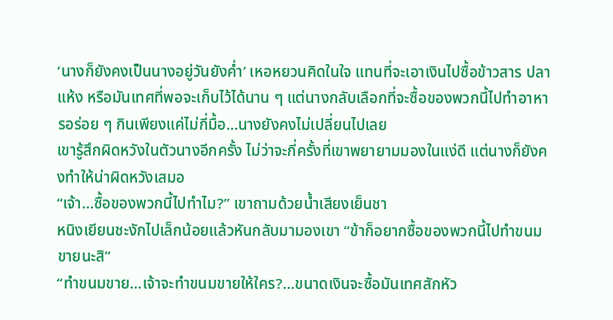‘นางก็ยังคงเป็นนางอยู่วันยังค่ำ’ เหอหยวนคิดในใจ แทนที่จะเอาเงินไปซื้อข้าวสาร ปลาแห้ง หรือมันเทศที่พอจะเก็บไว้ได้นาน ๆ แต่นางกลับเลือกที่จะซื้อของพวกนี้ไปทำอาหารอร่อย ๆ กินเพียงแค่ไม่กี่มื้อ...นางยังคงไม่เปลี่ยนไปเลย
เขารู้สึกผิดหวังในตัวนางอีกครั้ง ไม่ว่าจะกี่ครั้งที่เขาพยายามมองในแง่ดี แต่นางก็ยังคงทำให้น่าผิดหวังเสมอ
“เจ้า...ซื้อของพวกนี้ไปทำไม?” เขาถามด้วยน้ำเสียงเย็นชา
หนิงเยียนชะงักไปเล็กน้อยแล้วหันกลับมามองเขา “ข้าก็อยากซื้อของพวกนี้ไปทำขนมขายนะสิ”
“ทำขนมขาย...เจ้าจะทำขนมขายให้ใคร?...ขนาดเงินจะซื้อมันเทศสักหัว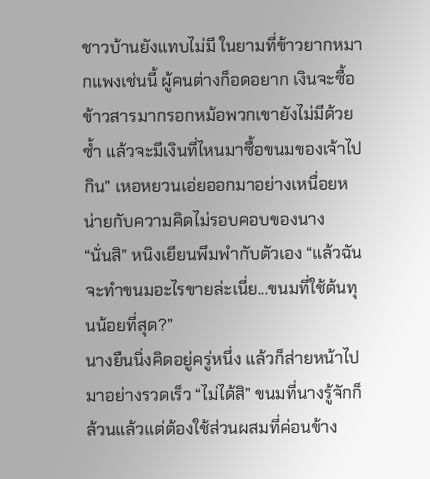ชาวบ้านยังแทบไม่มี ในยามที่ข้าวยากหมากแพงเช่นนี้ ผู้คนต่างก็อดอยาก เงินจะซื้อข้าวสารมากรอกหม้อพวกเขายังไม่มีด้วยซ้ำ แล้วจะมีเงินที่ไหนมาซื้อขนมของเจ้าไปกิน” เหอหยวนเอ่ยออกมาอย่างเหนื่อยหน่ายกับความคิดไม่รอบคอบของนาง
“นั่นสิ” หนิงเยียนพึมพำกับตัวเอง “แล้วฉันจะทำขนมอะไรขายล่ะเนี่ย...ขนมที่ใช้ต้นทุนน้อยที่สุด?”
นางยืนนิ่งคิดอยู่ครู่หนึ่ง แล้วก็ส่ายหน้าไปมาอย่างรวดเร็ว “ไม่ได้สิ” ขนมที่นางรู้จักก็ล้วนแล้วแต่ต้องใช้ส่วนผสมที่ค่อนข้าง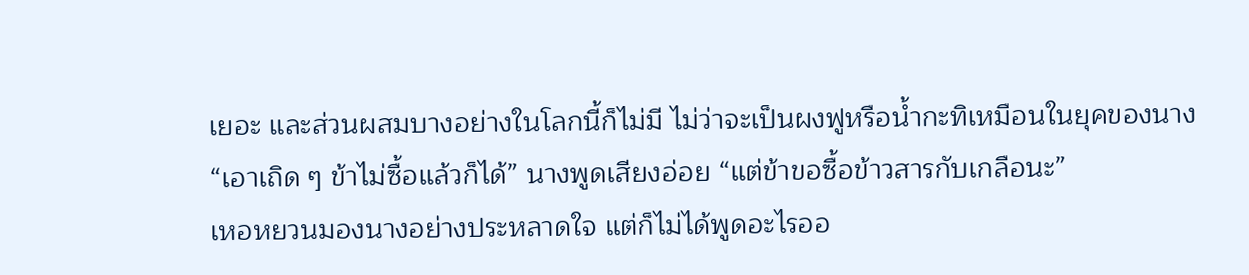เยอะ และส่วนผสมบางอย่างในโลกนี้ก็ไม่มี ไม่ว่าจะเป็นผงฟูหรือน้ำกะทิเหมือนในยุคของนาง
“เอาเถิด ๆ ข้าไม่ซื้อแล้วก็ได้” นางพูดเสียงอ่อย “แต่ข้าขอซื้อข้าวสารกับเกลือนะ”
เหอหยวนมองนางอย่างประหลาดใจ แต่ก็ไม่ได้พูดอะไรออ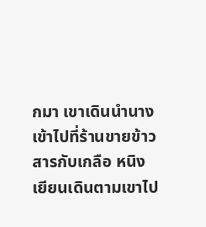กมา เขาเดินนำนางเข้าไปที่ร้านขายข้าวสารกับเกลือ หนิงเยียนเดินตามเขาไป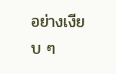อย่างเงียบ ๆ